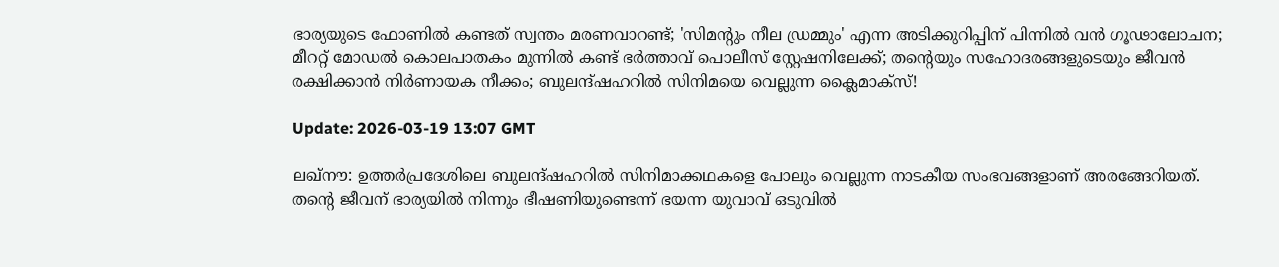ഭാര്യയുടെ ഫോണില്‍ കണ്ടത് സ്വന്തം മരണവാറണ്ട്; 'സിമന്റും നീല ഡ്രമ്മും' എന്ന അടിക്കുറിപ്പിന് പിന്നില്‍ വന്‍ ഗൂഢാലോചന; മീററ്റ് മോഡല്‍ കൊലപാതകം മുന്നില്‍ കണ്ട് ഭര്‍ത്താവ് പൊലീസ് സ്റ്റേഷനിലേക്ക്; തന്റെയും സഹോദരങ്ങളുടെയും ജീവന്‍ രക്ഷിക്കാന്‍ നിര്‍ണായക നീക്കം; ബുലന്ദ്ഷഹറില്‍ സിനിമയെ വെല്ലുന്ന ക്ലൈമാക്‌സ്!

Update: 2026-03-19 13:07 GMT

ലഖ്നൗ: ഉത്തര്‍പ്രദേശിലെ ബുലന്ദ്ഷഹറില്‍ സിനിമാക്കഥകളെ പോലും വെല്ലുന്ന നാടകീയ സംഭവങ്ങളാണ് അരങ്ങേറിയത്. തന്റെ ജീവന് ഭാര്യയില്‍ നിന്നും ഭീഷണിയുണ്ടെന്ന് ഭയന്ന യുവാവ് ഒടുവില്‍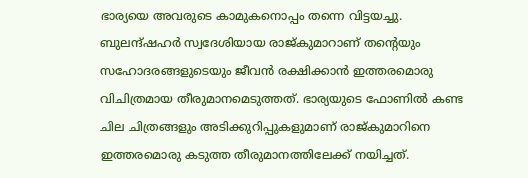ഭാര്യയെ അവരുടെ കാമുകനൊപ്പം തന്നെ വിട്ടയച്ചു. ബുലന്ദ്ഷഹര്‍ സ്വദേശിയായ രാജ്കുമാറാണ് തന്റെയും സഹോദരങ്ങളുടെയും ജീവന്‍ രക്ഷിക്കാന്‍ ഇത്തരമൊരു വിചിത്രമായ തീരുമാനമെടുത്തത്. ഭാര്യയുടെ ഫോണില്‍ കണ്ട ചില ചിത്രങ്ങളും അടിക്കുറിപ്പുകളുമാണ് രാജ്കുമാറിനെ ഇത്തരമൊരു കടുത്ത തീരുമാനത്തിലേക്ക് നയിച്ചത്.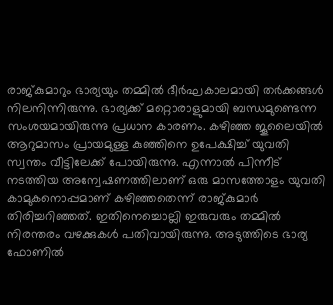രാജ്കുമാറും ഭാര്യയും തമ്മില്‍ ദീര്‍ഘകാലമായി തര്‍ക്കങ്ങള്‍ നിലനിന്നിരുന്നു. ഭാര്യക്ക് മറ്റൊരാളുമായി ബന്ധമുണ്ടെന്ന സംശയമായിരുന്നു പ്രധാന കാരണം. കഴിഞ്ഞ ജൂലൈയില്‍ ആറുമാസം പ്രായമുള്ള കുഞ്ഞിനെ ഉപേക്ഷിച്ച് യുവതി സ്വന്തം വീട്ടിലേക്ക് പോയിരുന്നു. എന്നാല്‍ പിന്നീട് നടത്തിയ അന്വേഷണത്തിലാണ് ഒരു മാസത്തോളം യുവതി കാമുകനൊപ്പമാണ് കഴിഞ്ഞതെന്ന് രാജ്കുമാര്‍ തിരിച്ചറിഞ്ഞത്. ഇതിനെച്ചൊല്ലി ഇരുവരും തമ്മില്‍ നിരന്തരം വഴക്കുകള്‍ പതിവായിരുന്നു. അടുത്തിടെ ഭാര്യ ഫോണില്‍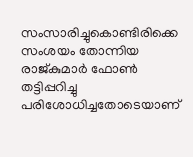സംസാരിച്ചുകൊണ്ടിരിക്കെ സംശയം തോന്നിയ രാജ്കുമാര്‍ ഫോണ്‍ തട്ടിപ്പറിച്ചു പരിശോധിച്ചതോടെയാണ്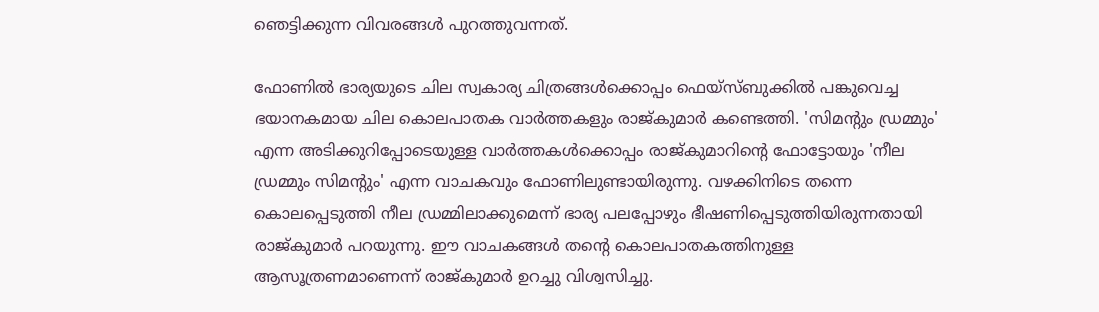ഞെട്ടിക്കുന്ന വിവരങ്ങള്‍ പുറത്തുവന്നത്.

ഫോണില്‍ ഭാര്യയുടെ ചില സ്വകാര്യ ചിത്രങ്ങള്‍ക്കൊപ്പം ഫെയ്സ്ബുക്കില്‍ പങ്കുവെച്ച ഭയാനകമായ ചില കൊലപാതക വാര്‍ത്തകളും രാജ്കുമാര്‍ കണ്ടെത്തി. 'സിമന്റും ഡ്രമ്മും' എന്ന അടിക്കുറിപ്പോടെയുള്ള വാര്‍ത്തകള്‍ക്കൊപ്പം രാജ്കുമാറിന്റെ ഫോട്ടോയും 'നീല ഡ്രമ്മും സിമന്റും' എന്ന വാചകവും ഫോണിലുണ്ടായിരുന്നു. വഴക്കിനിടെ തന്നെ കൊലപ്പെടുത്തി നീല ഡ്രമ്മിലാക്കുമെന്ന് ഭാര്യ പലപ്പോഴും ഭീഷണിപ്പെടുത്തിയിരുന്നതായി രാജ്കുമാര്‍ പറയുന്നു. ഈ വാചകങ്ങള്‍ തന്റെ കൊലപാതകത്തിനുള്ള ആസൂത്രണമാണെന്ന് രാജ്കുമാര്‍ ഉറച്ചു വിശ്വസിച്ചു.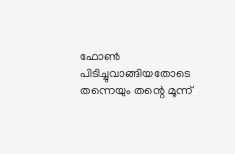ഫോണ്‍ പിടിച്ചുവാങ്ങിയതോടെ തന്നെയും തന്റെ മൂന്ന്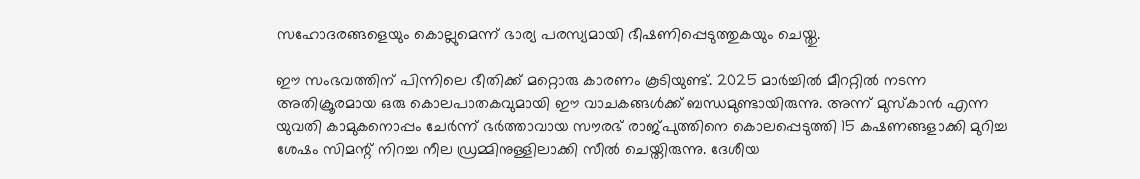സഹോദരങ്ങളെയും കൊല്ലുമെന്ന് ഭാര്യ പരസ്യമായി ഭീഷണിപ്പെടുത്തുകയും ചെയ്തു.

ഈ സംഭവത്തിന് പിന്നിലെ ഭീതിക്ക് മറ്റൊരു കാരണം കൂടിയുണ്ട്. 2025 മാര്‍ച്ചില്‍ മീററ്റില്‍ നടന്ന അതിക്രൂരമായ ഒരു കൊലപാതകവുമായി ഈ വാചകങ്ങള്‍ക്ക് ബന്ധമുണ്ടായിരുന്നു. അന്ന് മുസ്‌കാന്‍ എന്ന യുവതി കാമുകനൊപ്പം ചേര്‍ന്ന് ഭര്‍ത്താവായ സൗരഭ് രാജ്പുത്തിനെ കൊലപ്പെടുത്തി 15 കഷണങ്ങളാക്കി മുറിച്ച ശേഷം സിമന്റ് നിറച്ച നീല ഡ്രമ്മിനുള്ളിലാക്കി സീല്‍ ചെയ്തിരുന്നു. ദേശീയ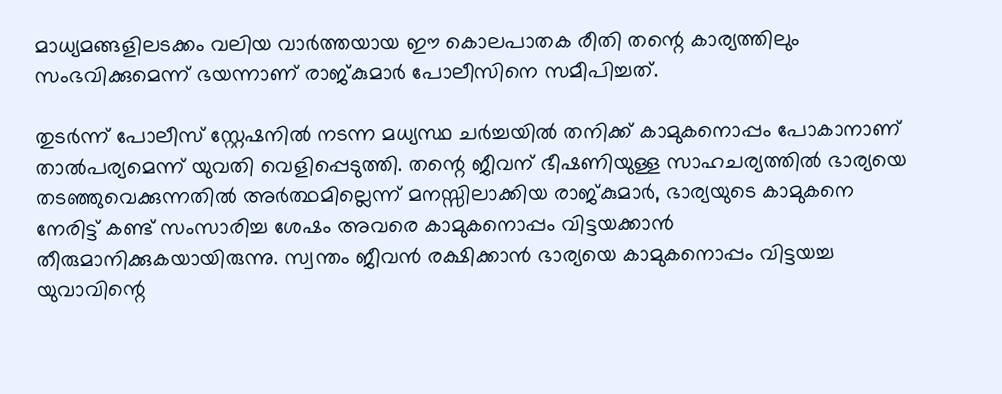മാധ്യമങ്ങളിലടക്കം വലിയ വാര്‍ത്തയായ ഈ കൊലപാതക രീതി തന്റെ കാര്യത്തിലും സംഭവിക്കുമെന്ന് ഭയന്നാണ് രാജ്കുമാര്‍ പോലീസിനെ സമീപിച്ചത്.

തുടര്‍ന്ന് പോലീസ് സ്റ്റേഷനില്‍ നടന്ന മധ്യസ്ഥ ചര്‍ച്ചയില്‍ തനിക്ക് കാമുകനൊപ്പം പോകാനാണ് താല്‍പര്യമെന്ന് യുവതി വെളിപ്പെടുത്തി. തന്റെ ജീവന് ഭീഷണിയുള്ള സാഹചര്യത്തില്‍ ഭാര്യയെ തടഞ്ഞുവെക്കുന്നതില്‍ അര്‍ത്ഥമില്ലെന്ന് മനസ്സിലാക്കിയ രാജ്കുമാര്‍, ഭാര്യയുടെ കാമുകനെ നേരിട്ട് കണ്ട് സംസാരിച്ച ശേഷം അവരെ കാമുകനൊപ്പം വിട്ടയക്കാന്‍ തീരുമാനിക്കുകയായിരുന്നു. സ്വന്തം ജീവന്‍ രക്ഷിക്കാന്‍ ഭാര്യയെ കാമുകനൊപ്പം വിട്ടയച്ച യുവാവിന്റെ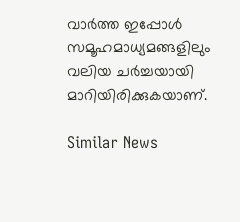വാര്‍ത്ത ഇപ്പോള്‍ സമൂഹമാധ്യമങ്ങളിലും വലിയ ചര്‍ച്ചയായി മാറിയിരിക്കുകയാണ്.

Similar News